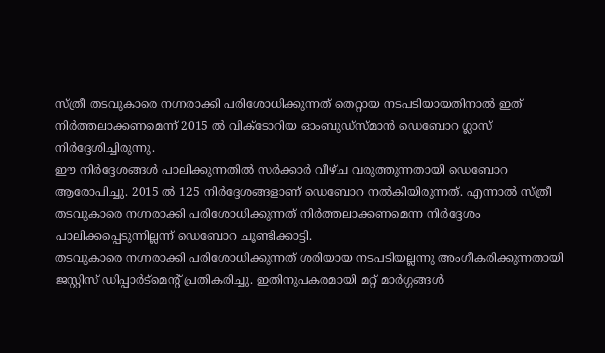സ്ത്രീ തടവുകാരെ നഗ്നരാക്കി പരിശോധിക്കുന്നത് തെറ്റായ നടപടിയായതിനാൽ ഇത് നിർത്തലാക്കണമെന്ന് 2015 ൽ വിക്ടോറിയ ഓംബുഡ്സ്മാൻ ഡെബോറ ഗ്ലാസ് നിർദ്ദേശിച്ചിരുന്നു.
ഈ നിർദ്ദേശങ്ങൾ പാലിക്കുന്നതിൽ സർക്കാർ വീഴ്ച വരുത്തുന്നതായി ഡെബോറ ആരോപിച്ചു. 2015 ൽ 125 നിർദ്ദേശങ്ങളാണ് ഡെബോറ നൽകിയിരുന്നത്. എന്നാൽ സ്ത്രീ തടവുകാരെ നഗ്നരാക്കി പരിശോധിക്കുന്നത് നിർത്തലാക്കണമെന്ന നിർദ്ദേശം പാലിക്കപ്പെടുന്നില്ലന്ന് ഡെബോറ ചൂണ്ടിക്കാട്ടി.
തടവുകാരെ നഗ്നരാക്കി പരിശോധിക്കുന്നത് ശരിയായ നടപടിയല്ലന്നു അംഗീകരിക്കുന്നതായി ജസ്റ്റിസ് ഡിപ്പാർട്മെന്റ് പ്രതികരിച്ചു. ഇതിനുപകരമായി മറ്റ് മാർഗ്ഗങ്ങൾ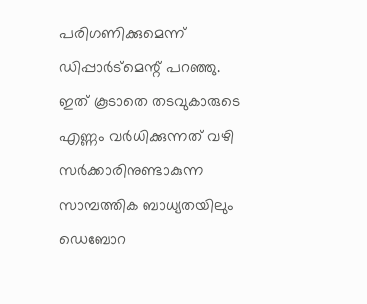പരിഗണിക്കുമെന്ന് ഡിപ്പാർട്മെന്റ് പറഞ്ഞു.
ഇത് കൂടാതെ തടവുകാരുടെ എണ്ണം വർധിക്കുന്നത് വഴി സർക്കാരിനുണ്ടാകുന്ന സാമ്പത്തിക ബാധ്യതയിലും ഡെബോറ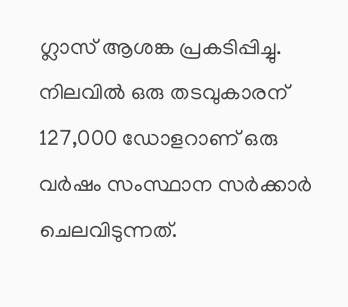ഗ്ലാസ് ആശങ്ക പ്രകടിപ്പിച്ചു.
നിലവിൽ ഒരു തടവുകാരന് 127,000 ഡോളറാണ് ഒരു വർഷം സംസ്ഥാന സർക്കാർ ചെലവിടുന്നത്.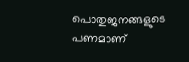പൊതുജനങ്ങളുടെ പണമാണ്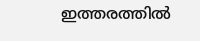ഇത്തരത്തിൽ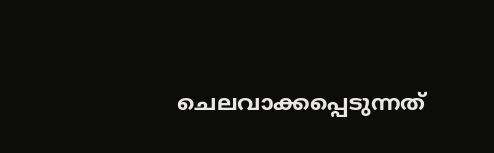ചെലവാക്കപ്പെടുന്നത്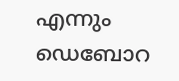എന്നും ഡെബോറ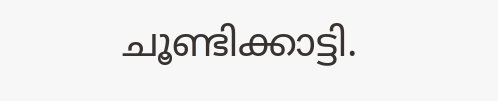ചൂണ്ടിക്കാട്ടി.